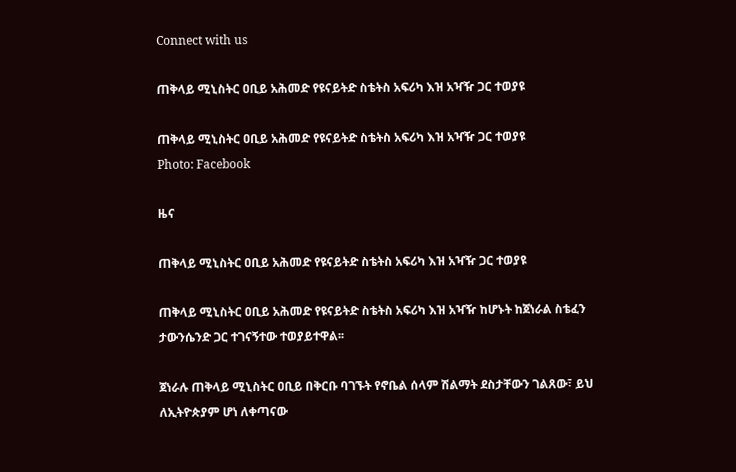Connect with us

ጠቅላይ ሚኒስትር ዐቢይ አሕመድ የዩናይትድ ስቴትስ አፍሪካ እዝ አዣዥ ጋር ተወያዩ

ጠቅላይ ሚኒስትር ዐቢይ አሕመድ የዩናይትድ ስቴትስ አፍሪካ እዝ አዣዥ ጋር ተወያዩ
Photo: Facebook

ዜና

ጠቅላይ ሚኒስትር ዐቢይ አሕመድ የዩናይትድ ስቴትስ አፍሪካ እዝ አዣዥ ጋር ተወያዩ

ጠቅላይ ሚኒስትር ዐቢይ አሕመድ የዩናይትድ ስቴትስ አፍሪካ እዝ አዣዥ ከሆኑት ከጀነራል ስቴፈን ታውንሴንድ ጋር ተገናኝተው ተወያይተዋል፡፡

ጀነራሉ ጠቅላይ ሚኒስትር ዐቢይ በቅርቡ ባገኙት የኖቤል ሰላም ሽልማት ደስታቸውን ገልጸው፣ ይህ ለኢትዮጵያም ሆነ ለቀጣናው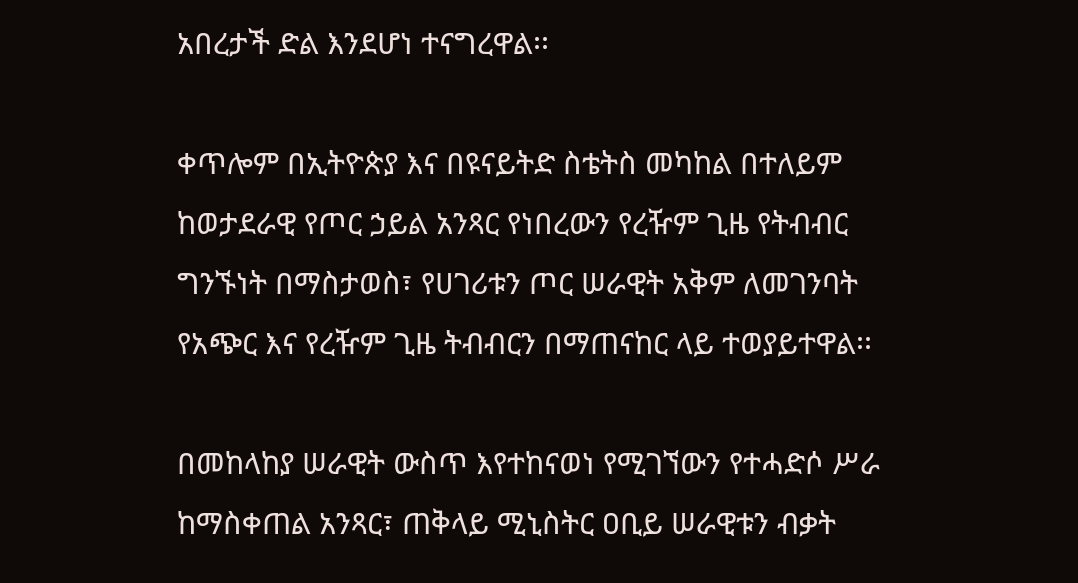አበረታች ድል እንደሆነ ተናግረዋል፡፡

ቀጥሎም በኢትዮጵያ እና በዩናይትድ ስቴትስ መካከል በተለይም ከወታደራዊ የጦር ኃይል አንጻር የነበረውን የረዥም ጊዜ የትብብር ግንኙነት በማስታወስ፣ የሀገሪቱን ጦር ሠራዊት አቅም ለመገንባት የአጭር እና የረዥም ጊዜ ትብብርን በማጠናከር ላይ ተወያይተዋል፡፡

በመከላከያ ሠራዊት ውስጥ እየተከናወነ የሚገኘውን የተሓድሶ ሥራ ከማስቀጠል አንጻር፣ ጠቅላይ ሚኒስትር ዐቢይ ሠራዊቱን ብቃት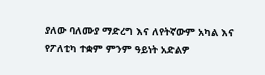ያለው ባለሙያ ማድረግ እና ለየትኛውም አካል እና የፖለቲካ ተቋም ምንም ዓይነት አድልዎ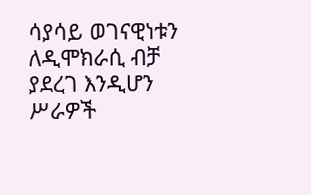ሳያሳይ ወገናዊነቱን ለዲሞክራሲ ብቻ ያደረገ እንዲሆን ሥራዎች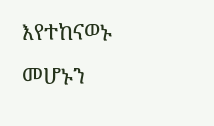እየተከናወኑ መሆኑን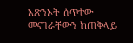አጽንኦት ሰጥተው መናገራቸውን ከጠቅላይ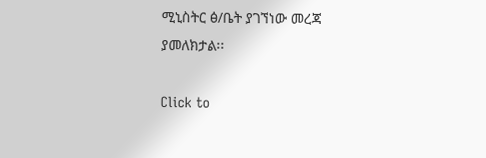ሚኒስትር ፅ/ቤት ያገኘነው መረጃ ያመለክታል፡፡

Click to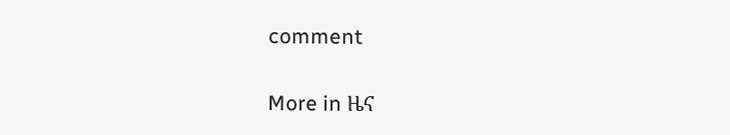comment

More in ዜና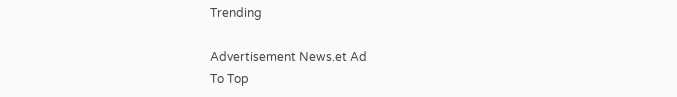Trending

Advertisement News.et Ad
To Top